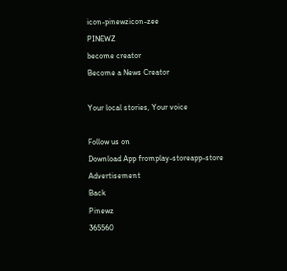icon-pinewzicon-zee
PINEWZ
become creator
Become a News Creator

Your local stories, Your voice

Follow us on
Download App fromplay-storeapp-store
Advertisement
Back
Pinewz
365560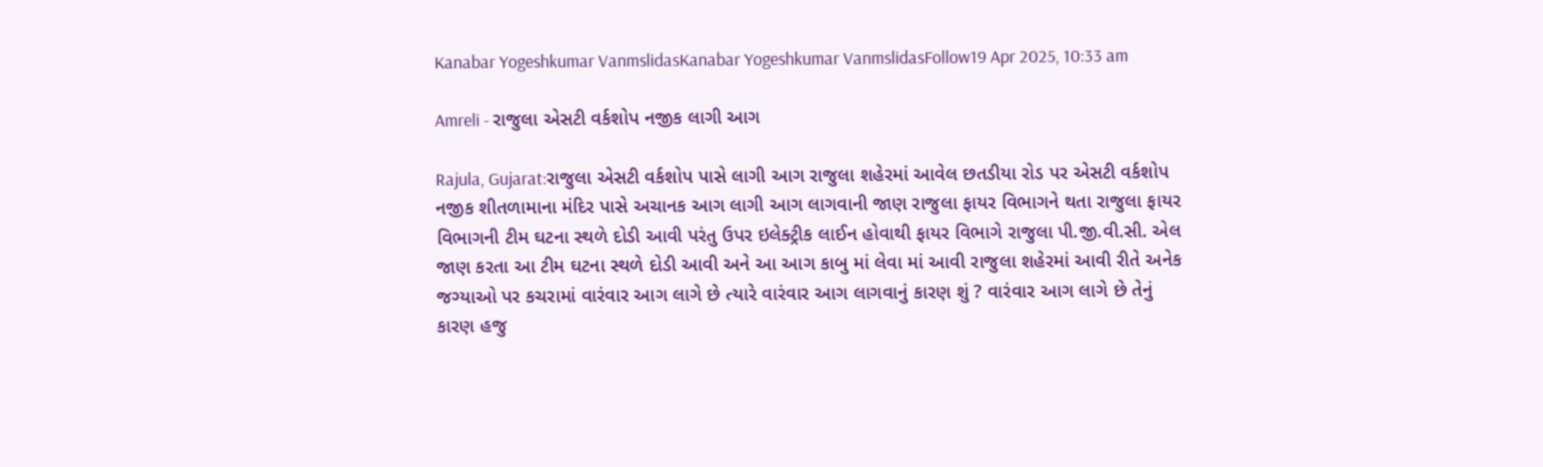Kanabar Yogeshkumar VanmslidasKanabar Yogeshkumar VanmslidasFollow19 Apr 2025, 10:33 am

Amreli - રાજુલા એસટી વર્કશોપ નજીક લાગી આગ

Rajula, Gujarat:રાજુલા એસટી વર્કશોપ પાસે લાગી આગ રાજુલા શહેરમાં આવેલ છતડીયા રોડ પર એસટી વર્કશોપ નજીક શીતળામાના મંદિર પાસે અચાનક આગ લાગી આગ લાગવાની જાણ રાજુલા ફાયર વિભાગને થતા રાજુલા ફાયર વિભાગની ટીમ ઘટના સ્થળે દોડી આવી પરંતુ ઉપર ઇલેક્ટ્રીક લાઈન હોવાથી ફાયર વિભાગે રાજુલા પી.જી.વી.સી. એલ જાણ કરતા આ ટીમ ઘટના સ્થળે દોડી આવી અને આ આગ કાબુ માં લેવા માં આવી રાજુલા શહેરમાં આવી રીતે અનેક જગ્યાઓ પર કચરામાં વારંવાર આગ લાગે છે ત્યારે વારંવાર આગ લાગવાનું કારણ શું ? વારંવાર આગ લાગે છે તેનું કારણ હજુ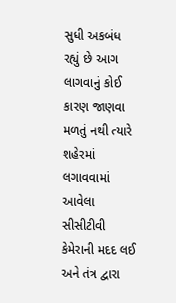સુધી અકબંધ રહ્યું છે આગ લાગવાનું કોઈ કારણ જાણવા મળતું નથી ત્યારે શહેરમાં લગાવવામાં આવેલા સીસીટીવી કેમેરાની મદદ લઈ અને તંત્ર દ્વારા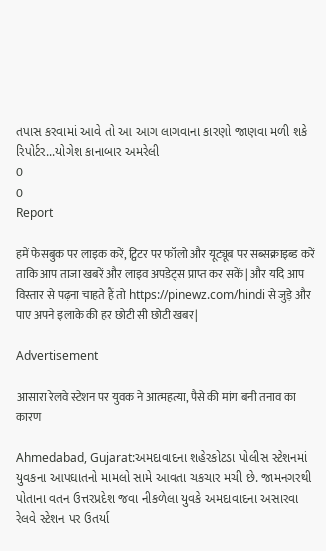તપાસ કરવામાં આવે તો આ આગ લાગવાના કારણો જાણવા મળી શકે રિપોર્ટર...યોગેશ કાનાબાર અમરેલી
0
0
Report

हमें फेसबुक पर लाइक करें, ट्विटर पर फॉलो और यूट्यूब पर सब्सक्राइब्ड करें ताकि आप ताजा खबरें और लाइव अपडेट्स प्राप्त कर सकें| और यदि आप विस्तार से पढ़ना चाहते हैं तो https://pinewz.com/hindi से जुड़े और पाए अपने इलाके की हर छोटी सी छोटी खबर|

Advertisement

आसारा रेलवे स्टेशन पर युवक ने आत्महत्या, पैसे की मांग बनी तनाव का कारण

Ahmedabad, Gujarat:અમદાવાદના શહેરકોટડા પોલીસ સ્ટેશનમાં યુવકના આપઘાતનો મામલો સામે આવતા ચકચાર મચી છે. જામનગરથી પોતાના વતન ઉત્તરપ્રદેશ જવા નીકળેલા યુવકે અમદાવાદના અસારવા રેલવે સ્ટેશન પર ઉતર્યા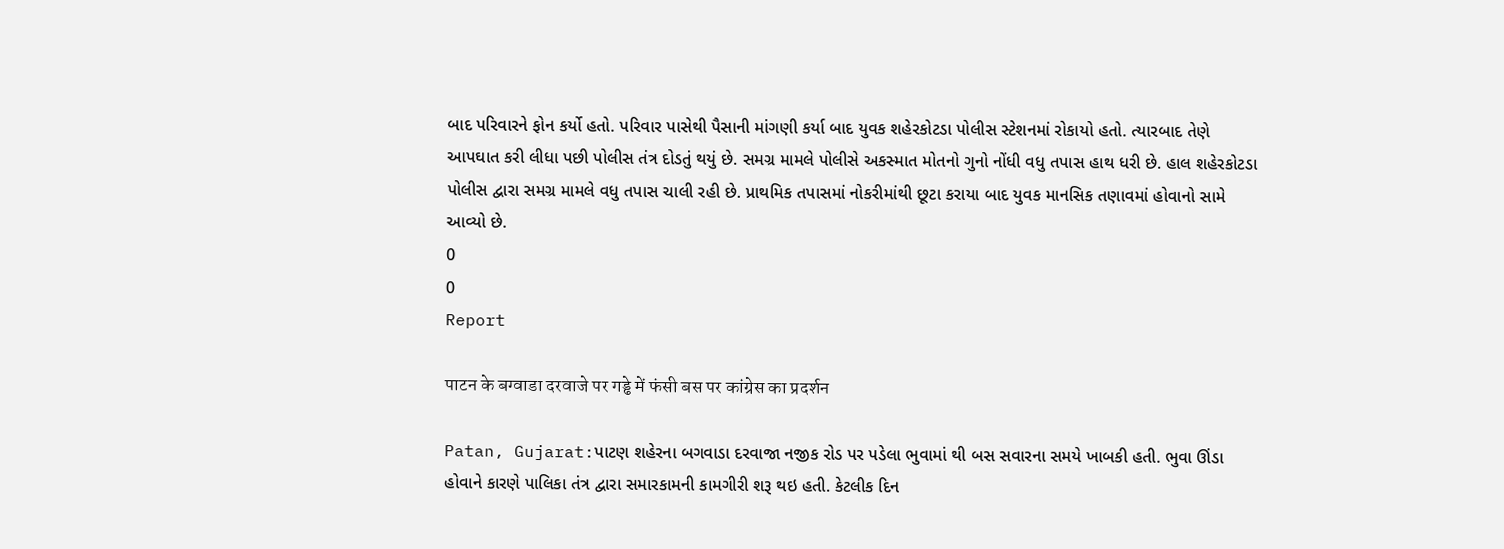બાદ પરિવારને ફોન કર્યો હતો. પરિવાર પાસેથી પૈસાની માંગણી કર્યા બાદ યુવક શહેરકોટડા પોલીસ સ્ટેશનમાં રોકાયો હતો. ત્યારબાદ તેણે આપઘાત કરી લીધા પછી પોલીસ તંત્ર દોડતું થયું છે. સમગ્ર મામલે પોલીસે અકસ્માત મોતનો ગુનો નોંધી વધુ તપાસ હાથ ધરી છે. હાલ શહેરકોટડા પોલીસ દ્વારા સમગ્ર મામલે વધુ તપાસ ચાલી રહી છે. પ્રાથમિક તપાસમાં નોકરીમાંથી છૂટા કરાયા બાદ યુવક માનસિક તણાવમાં હોવાનો સામે આવ્યો છે.
0
0
Report

पाटन के बग्वाडा दरवाजे पर गड्ढे में फंसी बस पर कांग्रेस का प्रदर्शन

Patan, Gujarat:પાટણ શહેરના બગવાડા દરવાજા નજીક રોડ પર પડેલા ભુવામાં થી બસ સવારના સમયે ખાબકી હતી. ભુવા ઊંડા હોવાને કારણે પાલિકા તંત્ર દ્વારા સમારકામની કામગીરી શરૂ થઇ હતી. કેટલીક દિન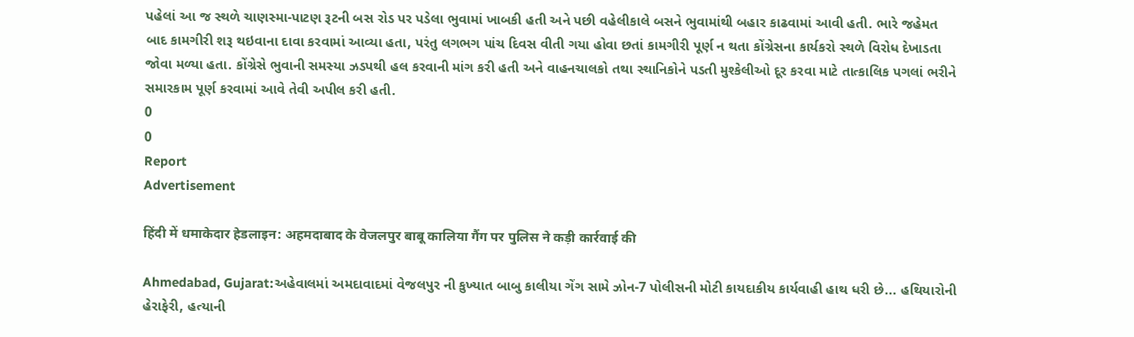પહેલાં આ જ સ્થળે ચાણસ્મા-પાટણ રૂટની બસ રોડ પર પડેલા ભુવામાં ખાબકી હતી અને પછી વહેલીકાલે બસને ભુવામાંથી બહાર કાઢવામાં આવી હતી. ભારે જહેમત બાદ કામગીરી શરૂ થઇવાના દાવા કરવામાં આવ્યા હતા, પરંતુ લગભગ પાંચ દિવસ વીતી ગયા હોવા છતાં કામગીરી પૂર્ણ ન થતા કોંગ્રેસના કાર્યકરો સ્થળે વિરોધ દેખાડતા જોવા મળ્યા હતા. કોંગ્રેસે ભુવાની સમસ્યા ઝડપથી હલ કરવાની માંગ કરી હતી અને વાહનચાલકો તથા સ્થાનિકોને પડતી મુશ્કેલીઓ દૂર કરવા માટે તાત્કાલિક પગલાં ભરીને સમારકામ પૂર્ણ કરવામાં આવે તેવી અપીલ કરી હતી.
0
0
Report
Advertisement

हिंदी में धमाकेदार हेडलाइन: अहमदाबाद के वेजलपुर बाबू कालिया गैंग पर पुलिस ने कड़ी कार्रवाई की

Ahmedabad, Gujarat:અહેવાલમાં અમદાવાદમાં વેજલપુર ની કુખ્યાત બાબુ કાલીયા ગેંગ સામે ઝોન-7 પોલીસની મોટી કાયદાકીય કાર્યવાહી હાથ ધરી છે... હથિયારોની હેરાફેરી, હત્યાની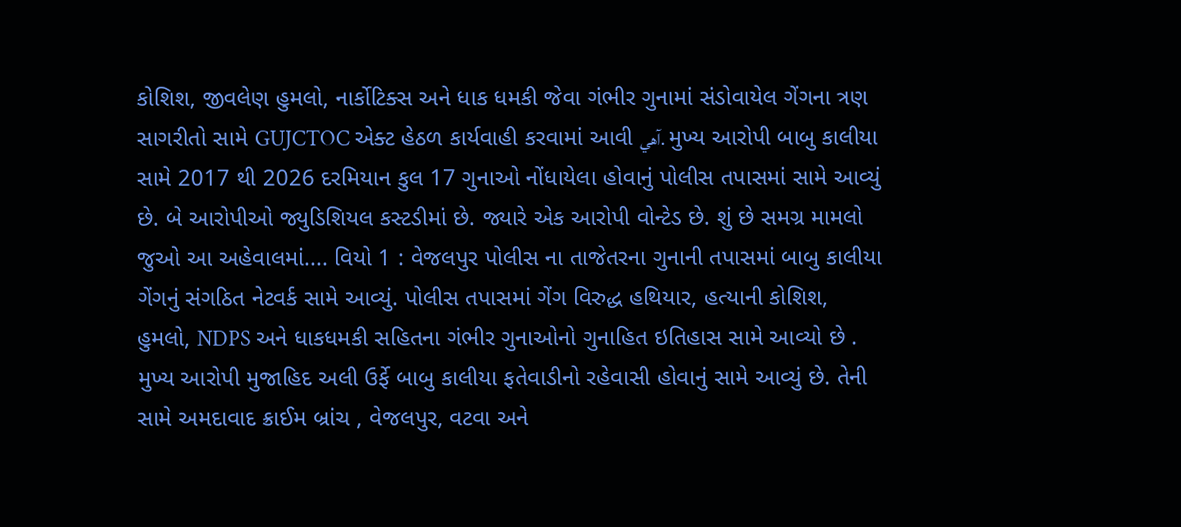કોશિશ, જીવલેણ હુમલો, નાર્કોટિક્સ અને ધાક ધમકી જેવા ગંભીર ગુનામાં સંડોવાયેલ ગેંગના ત્રણ સાગરીતો સામે GUJCTOC એક્ટ હેઠળ કાર્યવાહી કરવામાં આવી آهي. મુખ્ય આરોપી બાબુ કાલીયા સામે 2017 થી 2026 દરમિયાન કુલ 17 ગુનાઓ નોંધાયેલા હોવાનું પોલીસ તપાસમાં સામે આવ્યું છે. બે આરોપીઓ જ્યુડિશિયલ કસ્ટડીમાં છે. જ્યારે એક આરોપી વોન્ટેડ છે. શું છે સમગ્ર મામલો જુઓ આ અહેવાલમાં.... વિયો 1 : વેજલપુર પોલીસ ના તાજેતરના ગુનાની તપાસમાં બાબુ કાલીયા ગેંગનું સંગઠિત નેટવર્ક સામે આવ્યું. પોલીસ તપાસમાં ગેંગ વિરુદ્ધ હથિયાર, હત્યાની કોશિશ, હુમલો, NDPS અને ધાકધમકી સહિતના ગંભીર ગુનાઓનો ગુનાહિત ઇતિહાસ સામે આવ્યો છે . મુખ્ય આરોપી મુજાહિદ અલી ઉર્ફે બાબુ કાલીયા ફતેવાડીનો રહેવાસી હોવાનું સામે આવ્યું છે. તેની સામે અમદાવાદ ક્રાઈમ બ્રાંચ , વેજલપુર, વટવા અને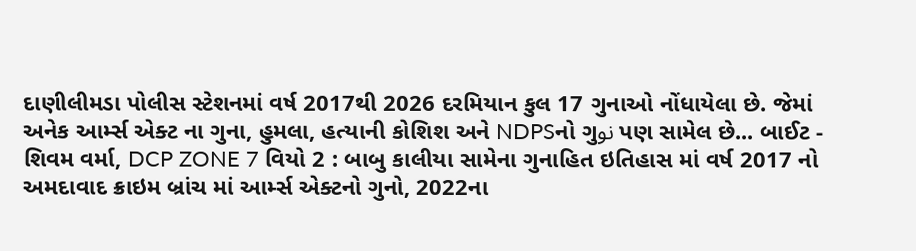દાણીલીમડા પોલીસ સ્ટેશનમાં વર્ષ 2017થી 2026 દરમિયાન કુલ 17 ગુનાઓ નોંધાયેલા છે. જેમાં અનેક આર્મ્સ એક્ટ ના ગુના, હુમલા, હત્યાની કોશિશ અને NDPSનો ગુنو પણ સામેલ છે... બાઈટ - શિવમ વર્મા, DCP ZONE 7 વિયો 2 : બાબુ કાલીયા સામેના ગુનાહિત ઇતિહાસ માં વર્ષ 2017 નો અમદાવાદ ક્રાઇમ બ્રાંચ માં આર્મ્સ એક્ટનો ગુનો, 2022ના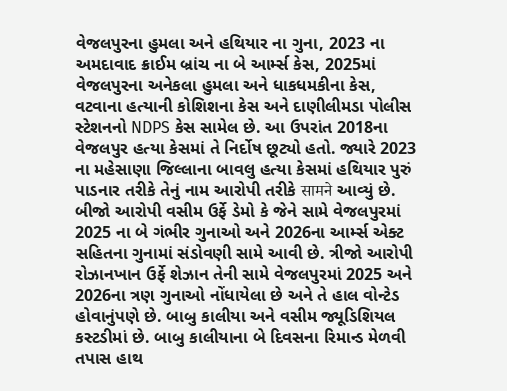વેજલપુરના હુમલા અને હથિયાર ના ગુના, 2023 ના અમદાવાદ ક્રાઈમ બ્રાંચ ના બે આર્મ્સ કેસ, 2025માં વેજલપુરના અનેકલા હુમલા અને ધાકધમકીના કેસ, વટવાના હત્યાની કોશિશના કેસ અને દાણીલીમડા પોલીસ સ્ટેશનનો NDPS કેસ સામેલ છે. આ ઉપરાંત 2018ના વેજલપુર હત્યા કેસમાં તે નિર્દોષ છૂટ્યો હતો. જ્યારે 2023 ના મહેસાણા જિલ્લાના બાવલુ હત્યા કેસમાં હથિયાર પુરું પાડનાર તરીકે તેનું નામ આરોપી તરીકે सामने આવ્યું છે. બીજો આરોપી વસીમ ઉર્ફે ડેમો કે જેને સામે વેજલપુરમાં 2025 ના બે ગંભીર ગુનાઓ અને 2026ના આર્મ્સ એક્ટ સહિતના ગુનામાં સંડોવણી સામે આવી છે. ત્રીજો આરોપી રોઝાનખાન ઉર્ફે શેઝાન તેની સામે વેજલપુરમાં 2025 અને 2026ના ત્રણ ગુનાઓ નોંધાયેલા છે અને તે હાલ વોન્ટેડ હોવાનુંપણે છે. બાબુ કાલીયા અને વસીમ જ્યૂડિશિયલ કસ્ટડીમાં છે. બાબુ કાલીયાના બે દિવસના રિમાન્ડ મેળવી તપાસ હાથ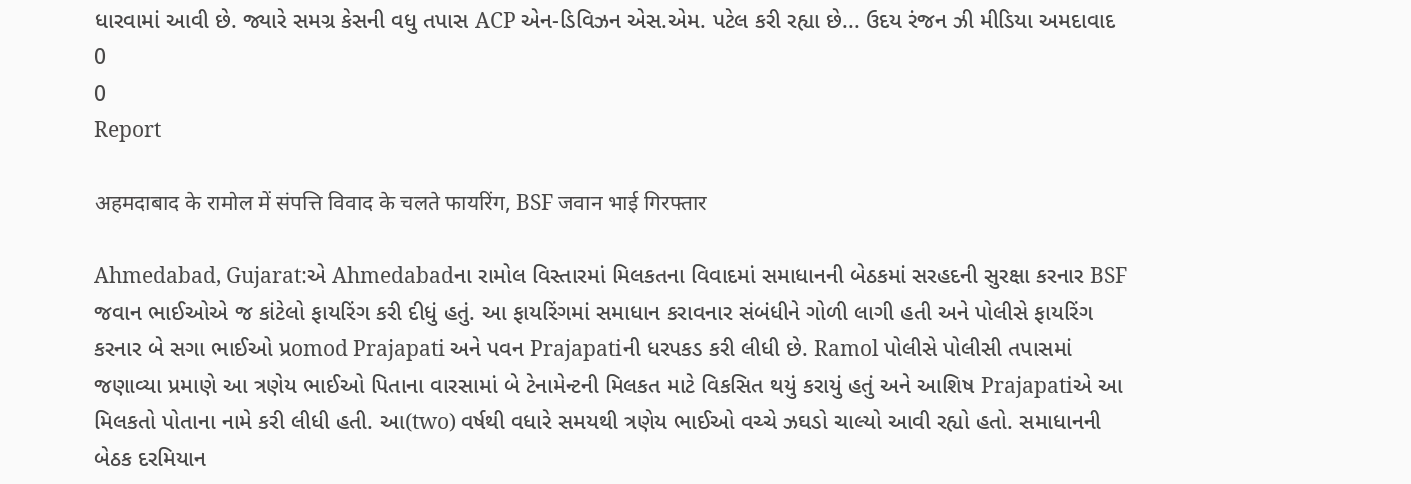ધારવામાં આવી છે. જ્યારે સમગ્ર કેસની વધુ તપાસ ACP એન-ડિવિઝન એસ.એમ. પટેલ કરી રહ્યા છે... ઉદય રંજન ઝી મીડિયા અમદાવાદ
0
0
Report

अहमदाबाद के रामोल में संपत्ति विवाद के चलते फायरिंग, BSF जवान भाई गिरफ्तार

Ahmedabad, Gujarat:એ Ahmedabadના રામોલ વિસ્તારમાં મિલકતના વિવાદમાં સમાધાનની બેઠકમાં સરહદની સુરક્ષા કરનાર BSF જવાન ભાઈઓએ જ કાંટેલો ફાયરિંગ કરી દીધું હતું. આ ફાયરિંગમાં સમાધાન કરાવનાર સંબંધીને ગોળી લાગી હતી અને પોલીસે ફાયરિંગ કરનાર બે સગા ભાઈઓ પ્રomod Prajapati અને પવન Prajapatiની ધરપકડ કરી લીધી છે. Ramol પોલીસે પોલીસી તપાસમાં જણાવ્યા પ્રમાણે આ ત્રણેય ભાઈઓ પિતાના વારસામાં બે ટેનામેન્ટની મિલકત માટે વિકસિત થયું કરાયું હતું અને આશિષ Prajapatiએ આ મિલકતો પોતાના નામે કરી લીધી હતી. આ(two) વર્ષથી વધારે સમયથી ત્રણેય ભાઈઓ વચ્ચે ઝઘડો ચાલ્યો આવી રહ્યો હતો. સમાધાનની બેઠક દરમિયાન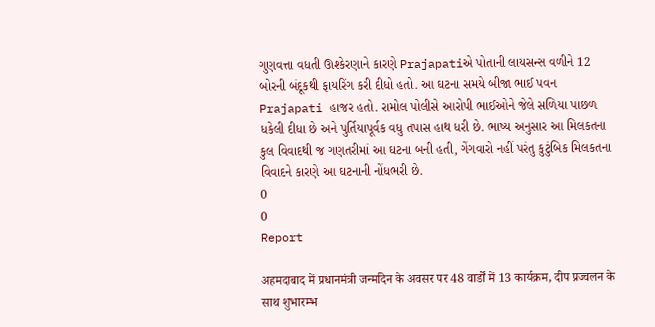ગુણવત્તા વધતી ઊશ્કેરણાને કારણે Prajapatiએ પોતાની લાયસન્સ વળીને 12 બોરની બંદૂકથી ફાયરિંગ કરી દીધો હતો. આ ઘટના સમયે બીજા ભાઈ પવન Prajapati હાજર હતો. રામોલ પોલીસે આરોપી ભાઈઓને જેલે સળિયા પાછળ ધકેલી દીધા છે અને પુર્તિયાપૂર્વક વધુ તપાસ હાથ ધરી છે. ભાષ્ય અનુસાર આ મિલકતના કુલ વિવાદથી જ ગણતરીમાં આ ઘટના બની હતી, ગેંગવારો નહીં પરંતુ કુટુંબિક મિલકતના વિવાદને કારણે આ ઘટનાની નોંધભરી છે.
0
0
Report

अहमदाबाद में प्रधानमंत्री जन्मदिन के अवसर पर 48 वार्डों में 13 कार्यक्रम, दीप प्रज्वलन के साथ शुभारम्भ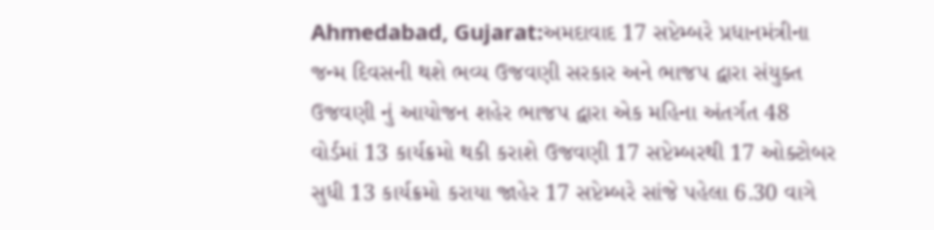Ahmedabad, Gujarat:અમદાવાદ 17 સપ્ટેમ્બરે પ્રધાનમંત્રીના જન્મ દિવસની થશે ભવ્ય ઉજવણી સરકાર અને ભાજપ દ્વારા સંયુક્ત ઉજવણી નું આયોજન શહેર ભાજપ દ્વારા એક મહિના અંતર્ગત 48 વોર્ડમાં 13 કાર્યક્રમો થકી કરાશે ઉજવણી 17 સપ્ટેમ્બરથી 17 ઓક્ટોબર સુધી 13 કાર્યક્રમો કરાયા જાહેર 17 સપ્ટેમ્બરે સાંજે પહેલા 6.30 વાગે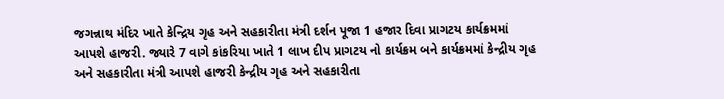જગન્નાથ મંદિર ખાતે કેન્દ્રિય ગૃહ અને સહકારીતા મંત્રી દર્શન પૂજા 1 હજાર દિવા પ્રાગટય કાર્યક્રમમાં આપશે હાજરી. જ્યારે 7 વાગે કાંકરિયા ખાતે 1 લાખ દીપ પ્રાગટય નો કાર્યક્રમ બને કાર્યક્રમમાં કેન્દ્રીય ગૃહ અને સહકારીતા મંત્રી આપશે હાજરી કેન્દ્રીય ગૃહ અને સહકારીતા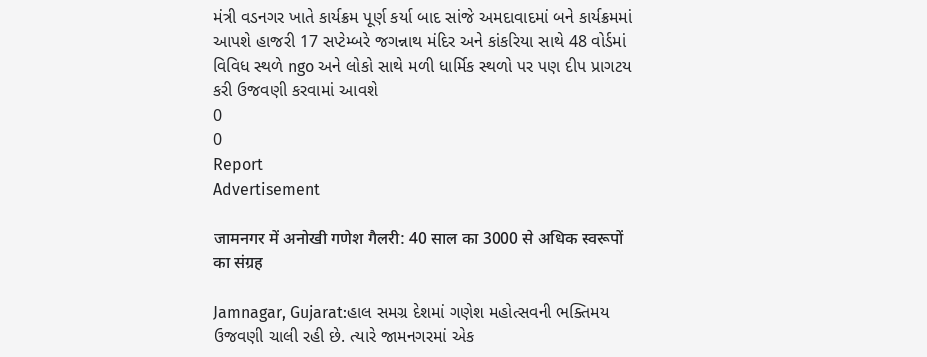મંત્રી વડનગર ખાતે કાર્યક્રમ પૂર્ણ કર્યા બાદ સાંજે અમદાવાદમાં બને કાર્યક્રમમાં આપશે હાજરી 17 સપ્ટેમ્બરે જગન્નાથ મંદિર અને કાંકરિયા સાથે 48 વોર્ડમાં વિવિધ સ્થળે ngo અને લોકો સાથે મળી ધાર્મિક સ્થળો પર પણ દીપ પ્રાગટય કરી ઉજવણી કરવામાં આવશે
0
0
Report
Advertisement

जामनगर में अनोखी गणेश गैलरी: 40 साल का 3000 से अधिक स्वरूपों का संग्रह

Jamnagar, Gujarat:હાલ સમગ્ર દેશમાં ગણેશ મહોત્સવની ભક્તિમય ઉજવણી ચાલી રહી છે. ત્યારે જામનગરમાં એક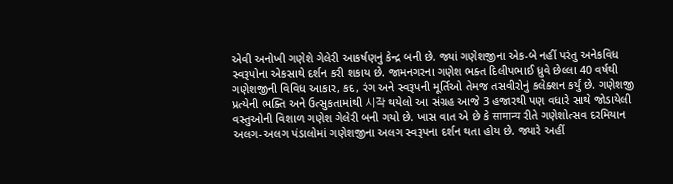એવી અનોખી ગણેશે ગેલેરી આકર્ષણનું કેન્દ્ર બની છે. જ્યાં ગણેશજીના એક-બે નહીં પરંતુ અનેકવિધ સ્વરૂપોના એકસાથે દર્શન કરી શકાય છે. જામનગરના ગણેશ ભક્ત દિલીપભાઈ ધ્રુવે છેલ્લા 40 વર્ષથી ગણેશજીની વિવિધ આકાર, કદ, રંગ અને સ્વરૂપની મૂર્તિઓ તેમજ તસવીરોનું કલેક્શન કર્યું છે. ગણેશજી પ્રત્યેની ભક્તિ અને ઉત્સુકતામાંથી 시작 થયેલો આ સંગ્રહ આજે 3 હજારથી પણ વધારે સાથે જોડાયેલી વસ્તુઓની વિશાળ ગણેશ ગેલેરી બની ગયો છે. ખાસ વાત એ છે કે सामान्य રીતે ગણેશોત્સવ દરમિયાન અલગ-અલગ પંડાલોમાં ગણેશજીના અલગ સ્વરૂપના દર્શન થતા હોય છે. જ્યારે અહીં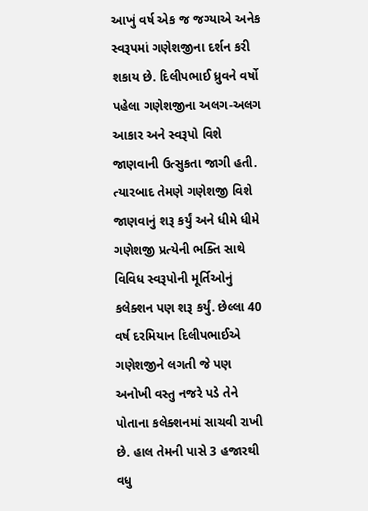આખું વર્ષ એક જ જગ્યાએ અનેક સ્વરૂપમાં ગણેશજીના દર્શન કરી શકાય છે. દિલીપભાઈ ધ્રુવને વર્ષો પહેલા ગણેશજીના અલગ-અલગ આકાર અને સ્વરૂપો વિશે જાણવાની ઉત્સુકતા જાગી હતી. ત્યારબાદ તેમણે ગણેશજી વિશે જાણવાનું શરૂ કર્યું અને ધીમે ધીમે ગણેશજી પ્રત્યેની ભક્તિ સાથે વિવિધ સ્વરૂપોની મૂર્તિઓનું કલેક્શન પણ શરૂ કર્યું. છેલ્લા 40 વર્ષ દરમિયાન દિલીપભાઈએ ગણેશજીને લગતી જે પણ અનોખી વસ્તુ નજરે પડે તેને પોતાના કલેક્શનમાં સાચવી રાખી છે. હાલ તેમની પાસે 3 હજારથી વધુ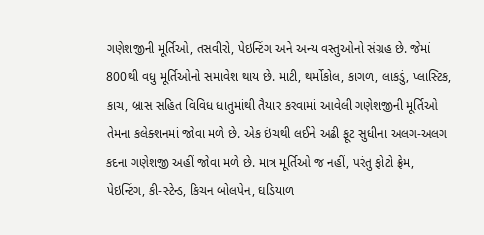ગણેશજીની મૂર્તિઓ, તસવીરો, પેઇન્ટિંગ અને અન્ય વસ્તુઓનો સંગ્રહ છે. જેમાં 800થી વધુ મૂર્તિઓનો સમાવેશ થાય છે. માટી, થર્મોકોલ, કાગળ, લાકડું, પ્લાસ્ટિક, કાચ, બ્રાસ સહિત વિવિધ ધાતુમાંથી તૈયાર કરવામાં આવેલી ગણેશજીની મૂર્તિઓ તેમના કલેક્શનમાં જોવા મળે છે. એક ઇંચથી લઈને અઢી ફૂટ સુધીના અલગ-અલગ કદના ગણેશજી અહીં જોવા મળે છે. માત્ર મૂર્તિઓ જ નહીં, પરંતુ ફોટો ફ્રેમ, પેઇન્ટિંગ, કી-સ્ટેન્ડ, કિચન બોલપેન, ઘડિયાળ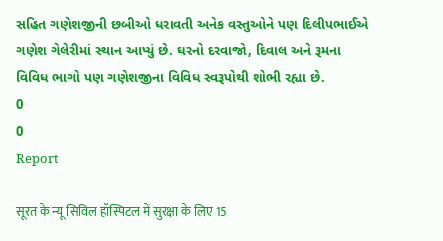સહિત ગણેશજીની છબીઓ ધરાવતી અનેક વસ્તુઓને પણ દિલીપભાઈએ ગણેશ ગેલેરીમાં સ્થાન આપ્યું છે. ઘરનો દરવાજો, દિવાલ અને રૂમના વિવિધ ભાગો પણ ગણેશજીના વિવિધ સ્વરૂપોથી શોભી રહ્યા છે.
0
0
Report

सूरत के न्यू सिविल हॉस्पिटल में सुरक्षा के लिए 15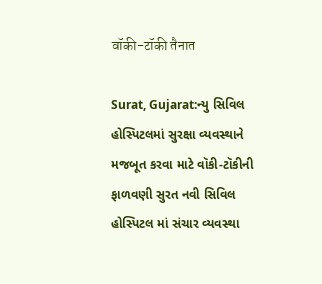वॉकी-टॉकी तैनात

Surat, Gujarat:ન્યુ સિવિલ હોસ્પિટલમાં સુરક્ષા વ્યવસ્થાને મજબૂત કરવા માટે વૉકી-ટૉકીની ફાળવણી સુરત નવી સિવિલ હોસ્પિટલ માં સંચાર વ્યવસ્થા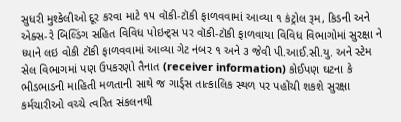સુધરી મુશ્કેલીઓ દૂર કરવા માટે ૧૫ વૉકી-ટૉકી ફાળવવામાં આવ્યા ૧ કંટ્રોલ રૂમ, કિડની અને એક્સ-રે બિલ્ડિંગ સહિત વિવિધ પોઇન્ટ્સ પર વૉકી-ટૉકી ફાળવાયા વિવિધ વિભાગોમાં સુરક્ષા ને ધ્યાને લઇ વોકી ટૉકી ફાળવવામાં આવ્યા ગેટ નંબર ૧ અને ૩ જેવી પી.આઈ.સી.યુ. અને સ્ટેમ સેલ વિભાગમાં પણ ઉપકરણો તૈનાત (receiver information) કોઈપણ ઘટના કે ભીડભાડની માહિતી મળતાની સાથે જ ગાર્ડ્સ તાત્કાલિક સ્થળ પર પહોંચી શકશે સુરક્ષા કર્મચારીઓ વચ્ચે ત્વરિત સંકલનથી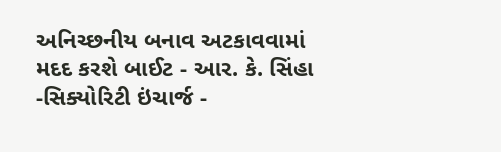અનિચ્છનીય બનાવ અટકાવવામાં મદદ કરશે બાઈટ - આર. કે. સિંહા -સિક્યોરિટી ઇંચાર્જ -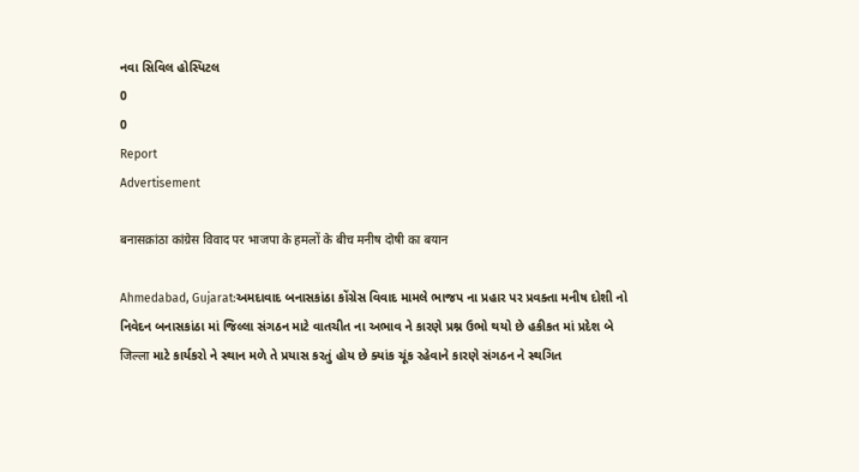નવા સિવિલ હોસ્પિટલ
0
0
Report
Advertisement

बनासक़ांठा कांग्रेस विवाद पर भाजपा के हमलों के बीच मनीष दोषी का बयान

Ahmedabad, Gujarat:અમદાવાદ બનાસકાંઠા કોંગ્રેસ વિવાદ મામલે ભાજપ ના પ્રહાર પર પ્રવક્તા મનીષ દોશી નો નિવેદન બનાસકાંઠા માં જિલ્લા સંગઠન માટે વાતચીત ના અભાવ ને કારણે પ્રશ્ન ઉભો થયો છે હકીકત માં પ્રદેશ બે जिल्ला માટે કાર્યકરો ને સ્થાન મળે તે પ્રયાસ કરતું હોય છે ક્યાંક ચૂંક રહેવાને કારણે સંગઠન ને સ્થગિત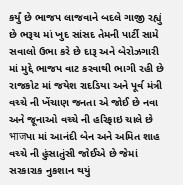કર્યું છે ભાજપ લાજવાને બદલે ગાજી રહ્યું છે ભરૂચ માં ખુદ સાંસદ તેમની પાર્ટી સામે સવાલો ઉભા કરે છે દારૂ અને બેરોઝગારી માં મુદ્દે ભાજપ વાટ કરવાથી ભાગી રહી છે રાજકોટ માં જયેશ રાદડિયા અને પૂર્વ મંત્રી વચ્ચે ની ખેંચાણ જનતા એ જોઈ છે નવા અને જૂનાઓ વચ્ચે ની હરિફાઇ ચાલે છે भाजપા માં આનંદી બેન અને અમિત શાહ વચ્ચે ની હુંસાતુંસી જોઈએ છે જેમાં સરકારાક નુકશાન થયું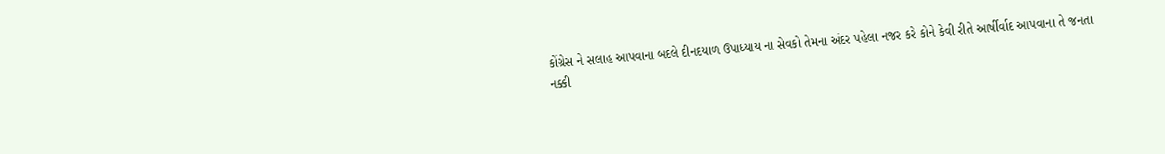કોંગ્રેસ ને સલાહ આપવાના બદલે દીનદયાળ ઉપાધ્યાય ના સેવકો તેમના અંદર પહેલા નજર કરે કોને કેવી રીતે આર્ષીર્વાદ આપવાના તે જનતા નક્કી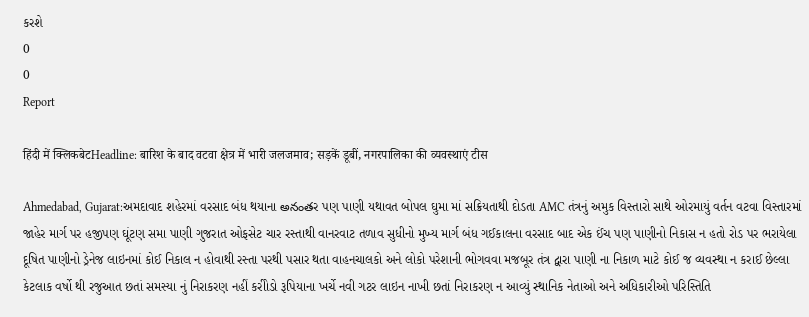કરશે
0
0
Report

हिंदी में क्लिकबेटHeadline: बारिश के बाद वटवा क्षेत्र में भारी जलजमाव; सड़कें डूबीं, नगरपालिका की व्यवस्थाएं टीस

Ahmedabad, Gujarat:અમદાવાદ શહેરમાં વરસાદ બંધ થયાના అనంతર પણ પાણી યથાવત બોપલ ઘુમા માં સક્રિયતાથી દોડતા AMC તંત્રનું અમુક વિસ્તારો સાથે ઓરમાયું વર્તન વટવા વિસ્તારમાં જાહેર માર્ગ પર હજીપણ ઘૂંટણ સમા પાણી ગુજરાત ઓફસેટ ચાર રસ્તાથી વાનરવાટ તળાવ સુધીનો મુખ્ય માર્ગ બંધ ગઈકાલના વરસાદ બાદ એક ઈંચ પણ પાણીનો નિકાસ ન હતો રોડ પર ભરાયેલા દૂષિત પાણીનો ડ્રેનેજ લાઇનમાં કોઈ નિકાલ ન હોવાથી રસ્તા પરથી પસાર થતા વાહનચાલકો અને લોકો પરેશાની ભોગવવા મજબૂર તંત્ર દ્વારા પાણી ના નિકાળ માટે કોઈ જ વ્યવસ્થા ન કરાઈ છેલ્લા કેટલાક વર્ષો થી રજુઆત છતાં સમસ્યા નું નિરાકરણ નહીં કરીોડો રૂપિયાના ખર્ચે નવી ગટર લાઇન નાખી છતાં નિરાકરણ ન આવ્યું સ્થાનિક નેતાઓ અને અધિકારીઓ પરિસ્તિતિ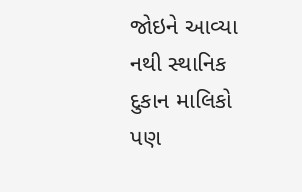જોઇને આવ્યા નથી સ્થાનિક દુકાન માલિકો પણ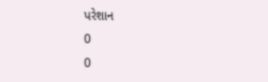પરેશાન
0
0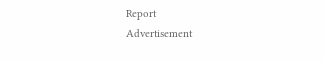Report
Advertisement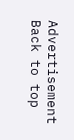Advertisement
Back to top